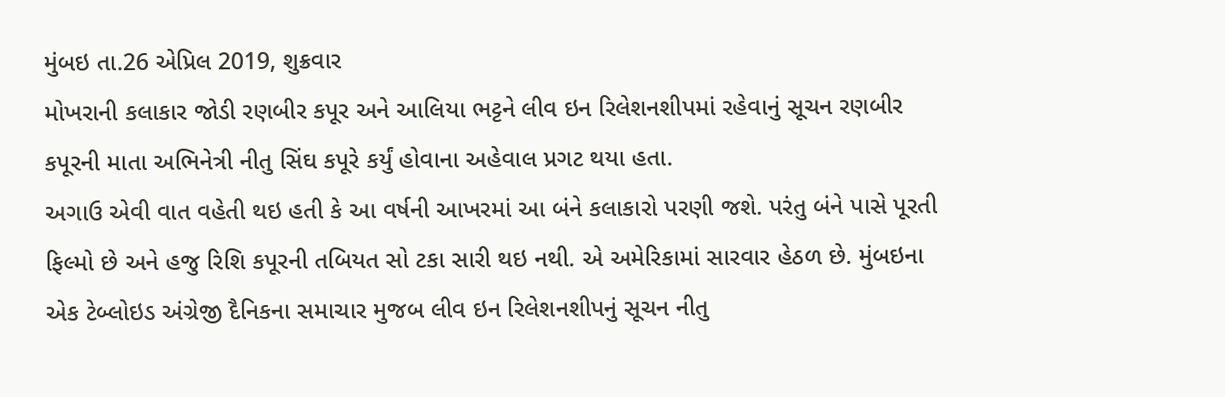મુંબઇ તા.26 એપ્રિલ 2019, શુક્રવાર
મોખરાની કલાકાર જોડી રણબીર કપૂર અને આલિયા ભટ્ટને લીવ ઇન રિલેશનશીપમાં રહેવાનું સૂચન રણબીર કપૂરની માતા અભિનેત્રી નીતુ સિંઘ કપૂરે કર્યું હોવાના અહેવાલ પ્રગટ થયા હતા.
અગાઉ એવી વાત વહેતી થઇ હતી કે આ વર્ષની આખરમાં આ બંને કલાકારો પરણી જશે. પરંતુ બંને પાસે પૂરતી ફિલ્મો છે અને હજુ રિશિ કપૂરની તબિયત સો ટકા સારી થઇ નથી. એ અમેરિકામાં સારવાર હેઠળ છે. મુંબઇના એક ટેબ્લોઇડ અંગ્રેજી દૈનિકના સમાચાર મુજબ લીવ ઇન રિલેશનશીપનું સૂચન નીતુ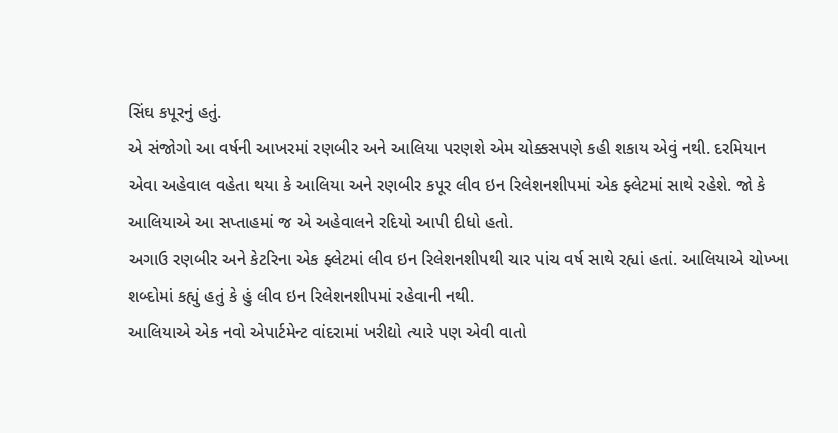સિંઘ કપૂરનું હતું.
એ સંજોગો આ વર્ષની આખરમાં રણબીર અને આલિયા પરણશે એમ ચોક્કસપણે કહી શકાય એવું નથી. દરમિયાન એવા અહેવાલ વહેતા થયા કે આલિયા અને રણબીર કપૂર લીવ ઇન રિલેશનશીપમાં એક ફ્લેટમાં સાથે રહેશે. જો કે આલિયાએ આ સપ્તાહમાં જ એ અહેવાલને રદિયો આપી દીધો હતો.
અગાઉ રણબીર અને કેટરિના એક ફ્લેટમાં લીવ ઇન રિલેશનશીપથી ચાર પાંચ વર્ષ સાથે રહ્યાં હતાં. આલિયાએ ચોખ્ખા શબ્દોમાં કહ્યું હતું કે હું લીવ ઇન રિલેશનશીપમાં રહેવાની નથી.
આલિયાએ એક નવો એપાર્ટમેન્ટ વાંદરામાં ખરીદ્યો ત્યારે પણ એવી વાતો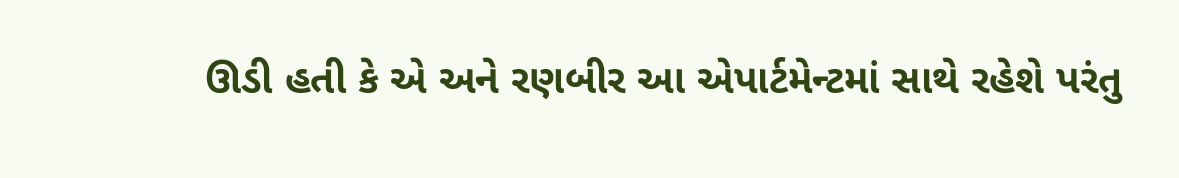ઊડી હતી કે એ અને રણબીર આ એપાર્ટમેન્ટમાં સાથે રહેશે પરંતુ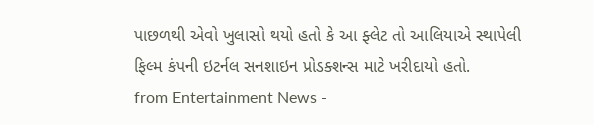પાછળથી એવો ખુલાસો થયો હતો કે આ ફ્લેટ તો આલિયાએ સ્થાપેલી ફિલ્મ કંપની ઇટર્નલ સનશાઇન પ્રોડક્શન્સ માટે ખરીદાયો હતો.
from Entertainment News -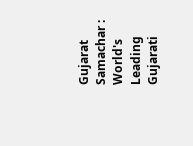Gujarat Samachar : World's Leading Gujarati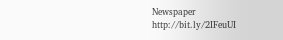Newspaper http://bit.ly/2IFeuUI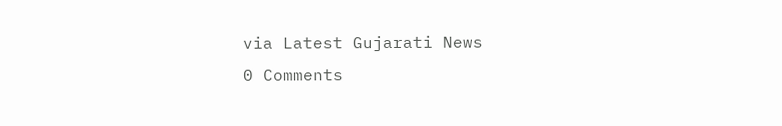via Latest Gujarati News
0 Comments